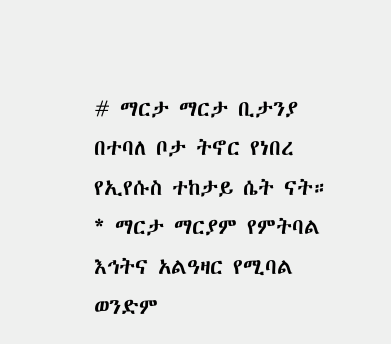# ማርታ ማርታ ቢታንያ በተባለ ቦታ ትኖር የነበረ የኢየሱስ ተከታይ ሴት ናት። * ማርታ ማርያም የምትባል እኅትና አልዓዛር የሚባል ወንድም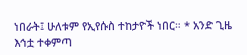ነበራት፤ ሁለቱም የኢየሱስ ተከታዮች ነበር። * አንድ ጊዜ እኅቷ ተቀምጣ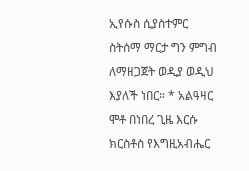ኢየሱስ ሲያስተምር ስትሰማ ማርታ ግን ምግብ ለማዘጋጀት ወዲያ ወዲህ እያለች ነበር። * አልዓዛር ሞቶ በነበረ ጊዜ እርሱ ክርስቶስ የእግዚአብሔር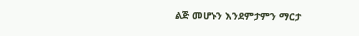ልጅ መሆኑን እንደምታምን ማርታ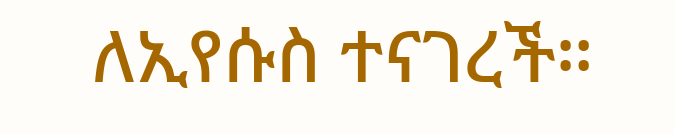ለኢየሱስ ተናገረች።